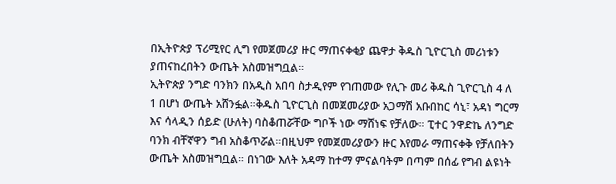በኢትዮጵያ ፕሪሚየር ሊግ የመጀመሪያ ዙር ማጠናቀቂያ ጨዋታ ቅዱስ ጊዮርጊስ መሪነቱን ያጠናከረበትን ውጤት አስመዝግቧል።
ኢትዮጵያ ንግድ ባንክን በአዲስ አበባ ስታዲየም የገጠመው የሊጉ መሪ ቅዱስ ጊዮርጊስ 4 ለ 1 በሆነ ውጤት አሸንፏል።ቅዱስ ጊዮርጊስ በመጀመሪያው አጋማሽ አቡበከር ሳኒ፣ አዳነ ግርማ እና ሳላዲን ሰይድ (ሁለት) ባስቆጠሯቸው ግቦች ነው ማሸነፍ የቻለው። ፒተር ንዋድኬ ለንግድ ባንክ ብቸኛዋን ግብ አስቆጥሯል።በዚህም የመጀመሪያውን ዙር እየመራ ማጠናቀቅ የቻለበትን ውጤት አስመዝግቧል። በነገው እለት አዳማ ከተማ ምናልባትም በጣም በሰፊ የግብ ልዩነት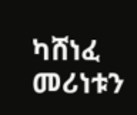ካሸነፈ መሪነቱን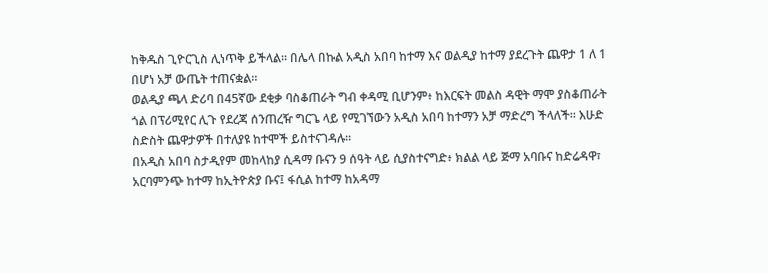ከቅዱስ ጊዮርጊስ ሊነጥቅ ይችላል። በሌላ በኩል አዲስ አበባ ከተማ እና ወልዲያ ከተማ ያደረጉት ጨዋታ 1 ለ 1 በሆነ አቻ ውጤት ተጠናቋል።
ወልዲያ ጫላ ድሪባ በ45ኛው ደቂቃ ባስቆጠራት ግብ ቀዳሚ ቢሆንም፥ ከእርፍት መልስ ዳዊት ማሞ ያስቆጠራት ጎል በፕሪሚየር ሊጉ የደረጃ ሰንጠረዥ ግርጌ ላይ የሚገኘውን አዲስ አበባ ከተማን አቻ ማድረግ ችላለች። እሁድ ስድስት ጨዋታዎች በተለያዩ ከተሞች ይስተናገዳሉ።
በአዲስ አበባ ስታዲየም መከላከያ ሲዳማ ቡናን 9 ሰዓት ላይ ሲያስተናግድ፥ ክልል ላይ ጅማ አባቡና ከድሬዳዋ፣ አርባምንጭ ከተማ ከኢትዮጵያ ቡና፤ ፋሲል ከተማ ከአዳማ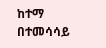ከተማ በተመሳሳይ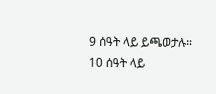9 ሰዓት ላይ ይጫወታሉ። 10 ሰዓት ላይ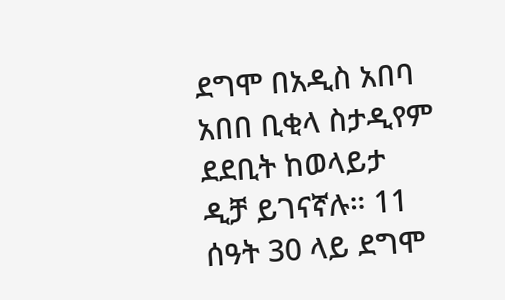ደግሞ በአዲስ አበባ አበበ ቢቂላ ስታዲየም ደደቢት ከወላይታ ዲቻ ይገናኛሉ። 11 ሰዓት 30 ላይ ደግሞ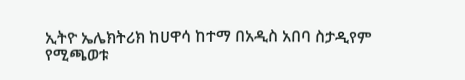ኢትዮ ኤሌክትሪክ ከሀዋሳ ከተማ በአዲስ አበባ ስታዲየም የሚጫወቱ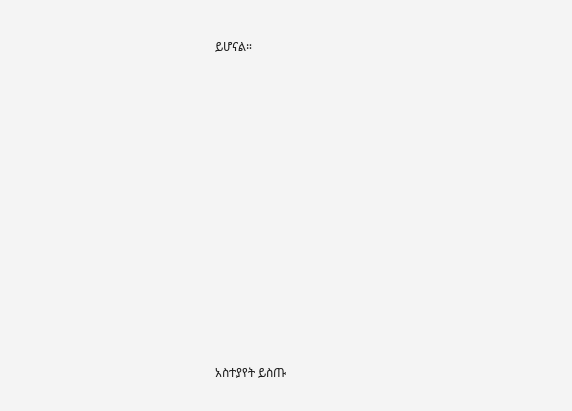ይሆናል።
















አስተያየት ይስጡ